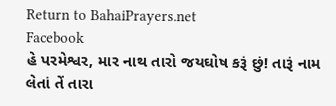Return to BahaiPrayers.net
Facebook
હે પરમેશ્વર, માર નાથ તારો જયઘોષ કરૂં છું! તારૂં નામ લેતાં તેં તારા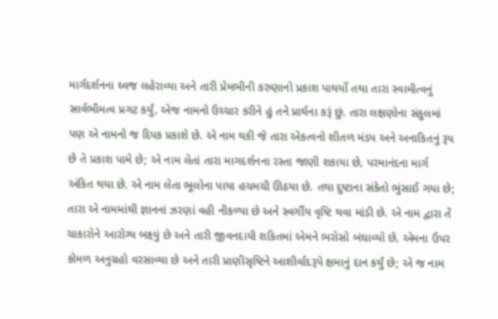માર્ગદર્શનના ઘ્વજ લહેરાવ્યા અને તારી પ્રેમભીની કરુણાનો પ્રકાશ પાથર્યો તથા તારા સ્વામીત્વનું સાર્વભૌમત્વ પ્રગટ કર્યું, એજ નામનો ઉચ્ચાર કરીને હું તને પ્રાર્થના કરૂં છું. તારા લક્ષણોના સંકુલમાં પણ એ નામનો જ દિપક પ્રકાશે છે. એ નામ થકી જે તારા એકત્વનો શીતળ મંડપ અને અનાકિતનું રૂપ છે તે પ્રકાશ પામે છે; એ નામ લેતાં તારા માગદર્શનના રસ્તા જાણી શકાયા છે, પરમાનંદના માર્ગ અંકિત થયા છે. એ નામ લેતા ભૂલોના પાયા હચમચી ઊઠયા છે. તથા દુષ્ટાના સંકેતો ભુંસાઈ ગયા છે; તારા એ નામમાંથી જ્ઞાનનાં ઝરણાં વહી નીકળ્યા છે અને સ્વર્ગીય વૃષ્ટિ થવા માંડી છે. એ નામ દ્વારા તેં ચાકારોને આરોગ્ય બક્ષ્યું છે અને તારી જીવનદાયી શકિતમાં એમને ભરોસો બંઘાવ્યો છે, એમના ઉપર કોમળ અનુગ્રહો વરસાવ્યા છે અને તારી પ્રાણીસૃષ્ટિને આશીર્વાદરૂપે ક્ષમાનું દાન કર્યું છે; એ જ નામ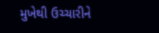મુખેથી ઉચ્ચારીને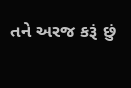તને અરજ કરૂં છું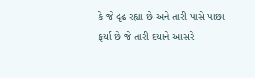કે જે દૃઢ રહ્યા છે અને તારી પાસે પાછા ફર્યા છે જે તારી દયાને આસરે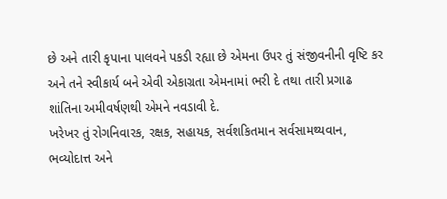છે અને તારી કૃપાના પાલવને પકડી રહ્યા છે એમના ઉપર તું સંજીવનીની વૃષ્ટિ કર અને તને સ્વીકાર્ય બને એવી એકાગ્રતા એમનામાં ભરી દે તથા તારી પ્રગાઢ શાંતિના અમીવર્ષણથી એમને નવડાવી દે.
ખરેખર તું રોગનિવારક, રક્ષક, સહાયક, સર્વશકિતમાન સર્વસામથ્યવાન, ભવ્યોદાત્ત અને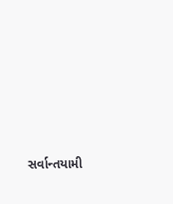સર્વાન્તયામી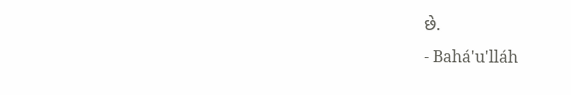છે.
- Bahá'u'lláh